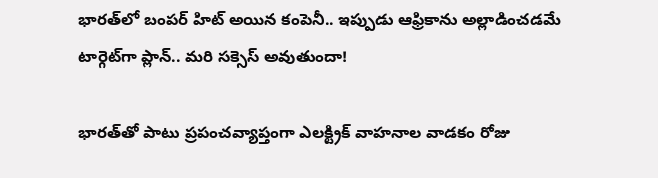భారత్‌లో బంపర్ హిట్ అయిన కంపెనీ.. ఇప్పుడు ఆఫ్రికాను అల్లాడించడమే టార్గెట్‌గా ప్లాన్.. మరి సక్సెస్ అవుతుందా!

భారత్‌తో పాటు ప్రపంచవ్యాప్తంగా ఎలక్ట్రిక్ వాహనాల వాడకం రోజు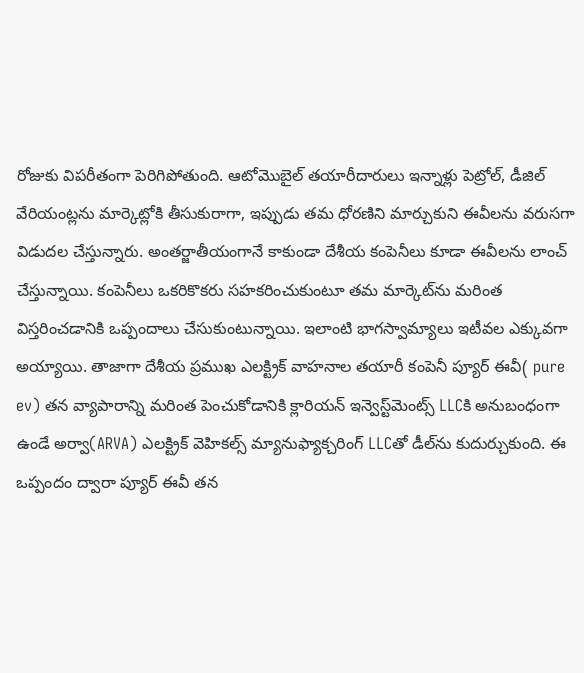రోజుకు విపరీతంగా పెరిగిపోతుంది. ఆటోమొబైల్ తయారీదారులు ఇన్నాళ్లు పెట్రోల్, డీజిల్ వేరియంట్లను మార్కెట్లోకి తీసుకురాగా, ఇప్పుడు తమ ధోరణిని మార్చుకుని ఈవీలను వరుసగా విడుదల చేస్తున్నారు. అంతర్జాతీయంగానే కాకుండా దేశీయ కంపెనీలు కూడా ఈవీలను లాంచ్ చేస్తున్నాయి. కంపెనీలు ఒకరికొకరు సహకరించుకుంటూ తమ మార్కెట్‌ను మరింత విస్తరించడానికి ఒప్పందాలు చేసుకుంటున్నాయి. ఇలాంటి భాగస్వామ్యాలు ఇటీవల ఎక్కువగా అయ్యాయి. తాజాగా దేశీయ ప్రముఖ ఎలక్ట్రిక్ వాహనాల తయారీ కంపెనీ ప్యూర్ ఈవీ( pure ev) తన వ్యాపారాన్ని మరింత పెంచుకోడానికి క్లారియన్ ఇన్వెస్ట్‌మెంట్స్ LLCకి అనుబంధంగా ఉండే అర్వా(ARVA) ఎలక్ట్రిక్ వెహికల్స్ మ్యానుఫ్యాక్చరింగ్ LLCతో డీల్‌ను కుదుర్చుకుంది. ఈ ఒప్పందం ద్వారా ప్యూర్ ఈవీ తన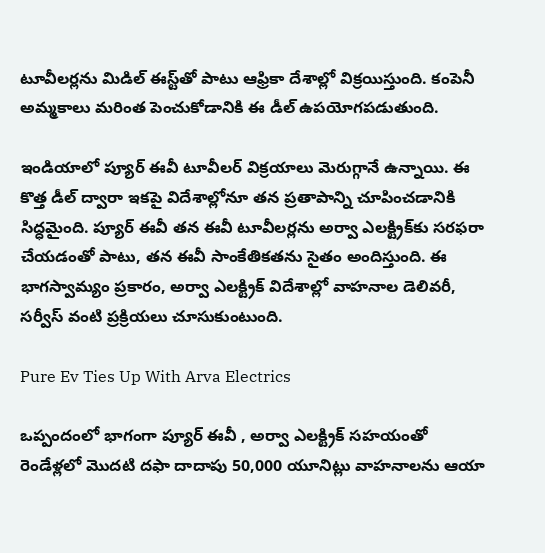టూవీలర్లను మిడిల్ ఈస్ట్‌తో పాటు ఆఫ్రికా దేశాల్లో విక్రయిస్తుంది. కంపెనీ అమ్మకాలు మరింత పెంచుకోడానికి ఈ డీల్ ఉపయోగపడుతుంది.

ఇండియాలో ప్యూర్ ఈవీ టూవీలర్ విక్రయాలు మెరుగ్గానే ఉన్నాయి. ఈ కొత్త డీల్ ద్వారా ఇకపై విదేశాల్లోనూ తన ప్రతాపాన్ని చూపించడానికి సిద్ధమైంది. ప్యూర్ ఈవీ తన ఈవీ టూవీలర్లను అర్వా ఎలక్ట్రిక్‌కు సరఫరా చేయడంతో పాటు, తన ఈవీ సాంకేతికతను సైతం అందిస్తుంది. ఈ భాగస్వామ్యం ప్రకారం, అర్వా ఎలక్ట్రిక్‌ విదేశాల్లో వాహనాల డెలివరీ, సర్వీస్ వంటి ప్రక్రియలు చూసుకుంటుంది.

Pure Ev Ties Up With Arva Electrics

ఒప్పందంలో భాగంగా ప్యూర్ ఈవీ , అర్వా ఎలక్ట్రిక్ సహయంతో రెండేళ్లలో మొదటి దఫా దాదాపు 50,000 యూనిట్లు వాహనాలను ఆయా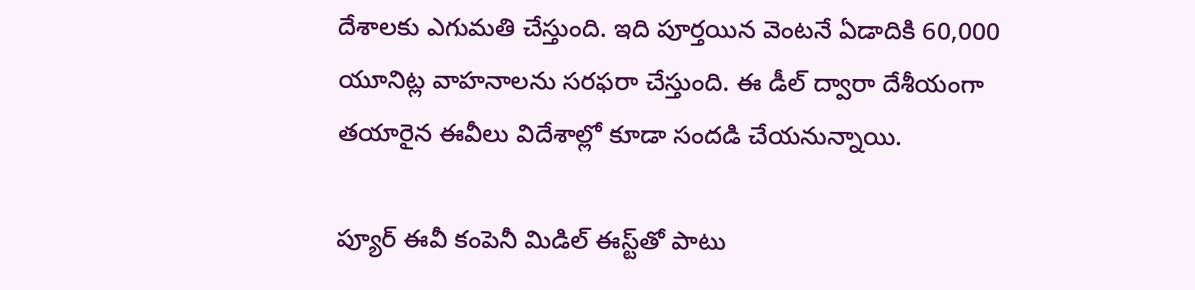దేశాలకు ఎగుమతి చేస్తుంది. ఇది పూర్తయిన వెంటనే ఏడాదికి 60,000 యూనిట్ల వాహనాలను సరఫరా చేస్తుంది. ఈ డీల్ ద్వారా దేశీయంగా తయారైన ఈవీలు విదేశాల్లో కూడా సందడి చేయనున్నాయి.

ప్యూర్ ఈవీ కంపెనీ మిడిల్ ఈస్ట్‌తో పాటు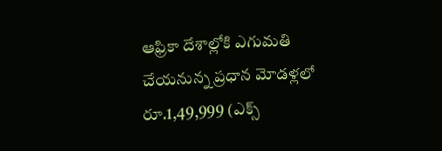ఆఫ్రికా దేశాల్లోకి ఎగుమతి చేయనున్న ప్రధాన మోడళ్లలో రూ.1,49,999 (ఎక్స్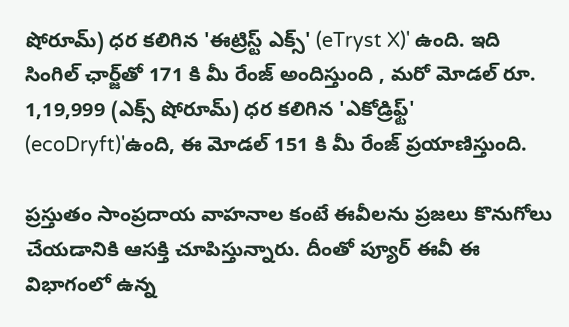షోరూమ్) ధర కలిగిన 'ఈట్రిస్ట్ ఎక్స్' (eTryst X)' ఉంది. ఇది సింగిల్ ఛార్జ్‌తో 171 కి మీ రేంజ్‌ అందిస్తుంది , మరో మోడల్ రూ. 1,19,999 (ఎక్స్ షోరూమ్) ధర కలిగిన 'ఎకోడ్రిఫ్ట్' (ecoDryft)'ఉంది, ఈ మోడల్ 151 కి మీ రేంజ్ ప్రయాణిస్తుంది.

ప్రస్తుతం సాంప్రదాయ వాహనాల కంటే ఈవీలను ప్రజలు కొనుగోలు చేయడానికి ఆసక్తి చూపిస్తున్నారు. దీంతో ప్యూర్ ఈవీ ఈ విభాగంలో ఉన్న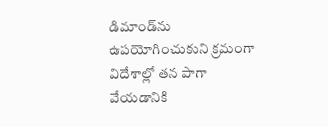డిమాండ్‌ను ఉపయోగించుకుని క్రమంగా విదేశాల్లో తన పాగా వేయడానికి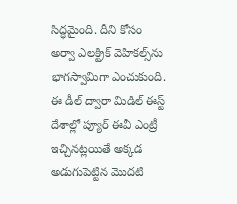సిద్ధమైంది. దీని కోసం అర్వా ఎలక్ట్రిక్ వెహికల్స్‌ను భాగస్వామిగా ఎంచుకుంది. ఈ డీల్ ద్వారా మిడిల్ ఈస్ట్ దేశాల్లో ప్యూర్ ఈవీ ఎంట్రీ ఇచ్చినట్లయితే అక్కడ అడుగుపెట్టిన మొదటి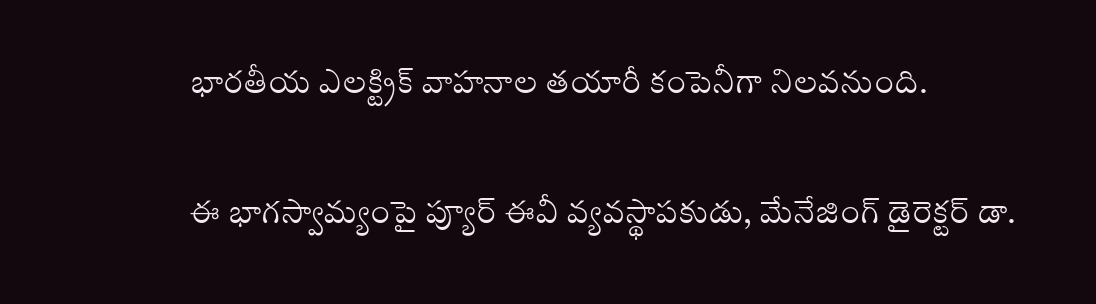భారతీయ ఎలక్ట్రిక్ వాహనాల తయారీ కంపెనీగా నిలవనుంది.

ఈ భాగస్వామ్యంపై ప్యూర్ ఈవీ వ్యవస్థాపకుడు, మేనేజింగ్ డైరెక్టర్ డా.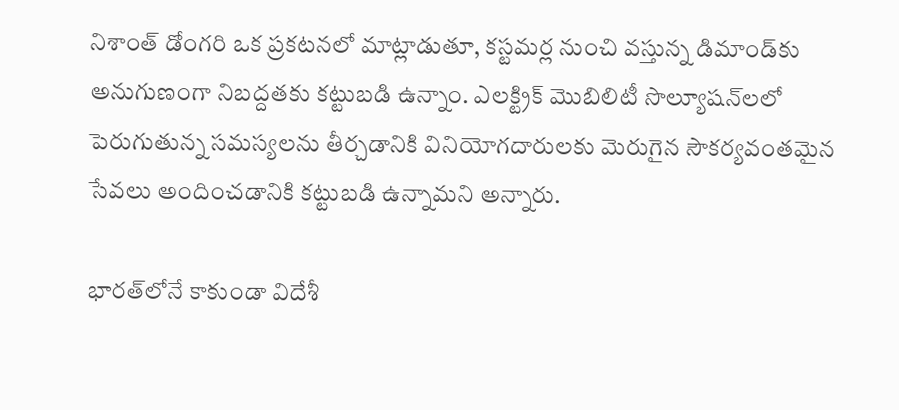నిశాంత్ డోంగరి ఒక ప్రకటనలో మాట్లాడుతూ, కస్టమర్ల నుంచి వస్తున్న డిమాండ్‌కు అనుగుణంగా నిబద్దతకు కట్టుబడి ఉన్నాం. ఎలక్ట్రిక్ మొబిలిటీ సొల్యూషన్‌‌లలో పెరుగుతున్న సమస్యలను తీర్చడానికి వినియోగదారులకు మెరుగైన సౌకర్యవంతమైన సేవలు అందించడానికి కట్టుబడి ఉన్నామని అన్నారు.

భారత్‌లోనే కాకుండా విదేశీ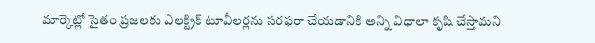మార్కెట్లో సైతం ప్రజలకు ఎలక్ట్రిక్ టూవీలర్లను సరఫరా చేయడానికి అన్ని విధాలా కృషి చేస్తామని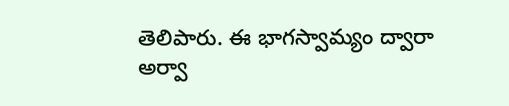తెలిపారు. ఈ భాగస్వామ్యం ద్వారా అర్వా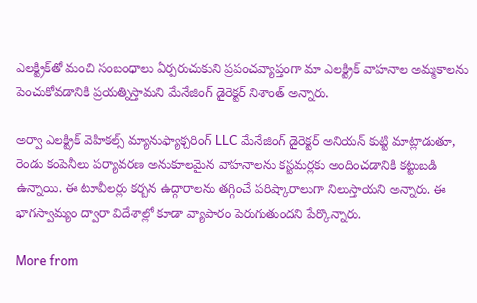ఎలక్ట్రిక్‌తో మంచి సంబంధాలు ఏర్పరుచుకుని ప్రపంచవ్యాప్తంగా మా ఎలక్ట్రిక్ వాహనాల అమ్మకాలను పెంచుకోవడానికి ప్రయత్నిస్తామని మేనేజింగ్ డైరెక్టర్ నిశాంత్ అన్నారు.

అర్వా ఎలక్ట్రిక్ వెహికల్స్ మ్యానుఫ్యాక్చరింగ్ LLC మేనేజింగ్ డైరెక్టర్ అనియన్ కుట్టి మాట్లాడుతూ, రెండు కంపెనీలు పర్యావరణ అనుకూలమైన వాహనాలను కస్టమర్లకు అందించడానికి కట్టుబడి ఉన్నాయి. ఈ టూవీలర్లు కర్బన ఉద్గారాలను తగ్గించే పరిష్కారాలుగా నిలుస్తాయని అన్నారు. ఈ భాగస్వామ్యం ద్వారా విదేశాల్లో కూడా వ్యాపారం పెరుగుతుందని పేర్కొన్నారు.

More from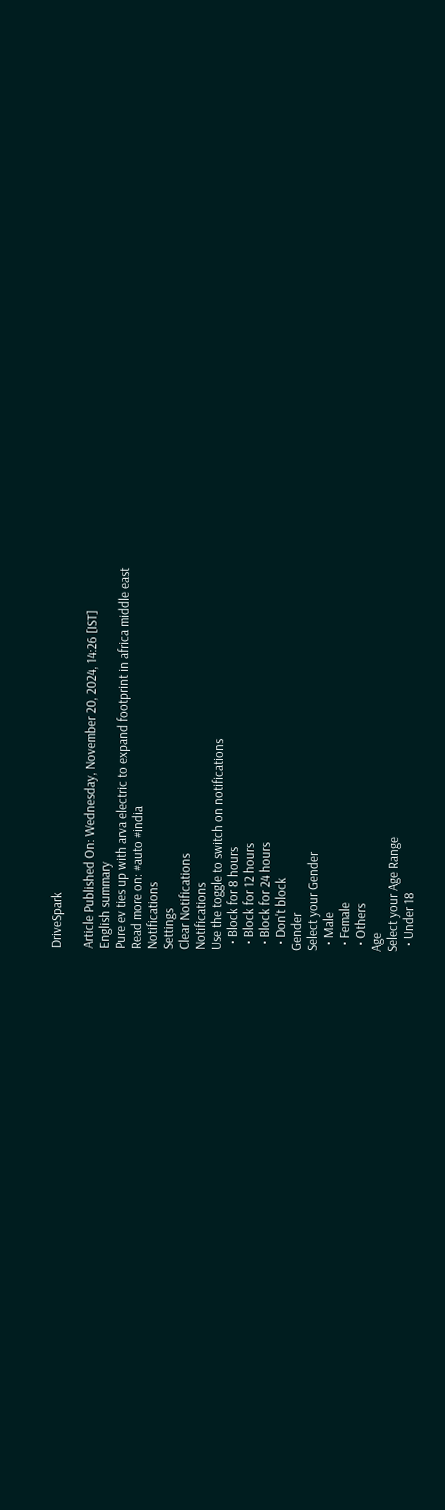DriveSpark

Article Published On: Wednesday, November 20, 2024, 14:26 [IST]
English summary
Pure ev ties up with arva electric to expand footprint in africa middle east
Read more on: #auto #india
Notifications
Settings
Clear Notifications
Notifications
Use the toggle to switch on notifications
  • Block for 8 hours
  • Block for 12 hours
  • Block for 24 hours
  • Don't block
Gender
Select your Gender
  • Male
  • Female
  • Others
Age
Select your Age Range
  • Under 18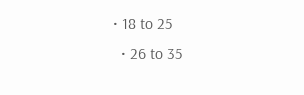• 18 to 25
  • 26 to 35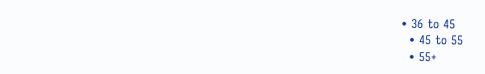• 36 to 45
  • 45 to 55
  • 55+